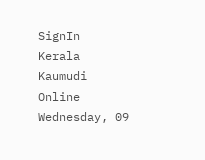SignIn
Kerala Kaumudi Online
Wednesday, 09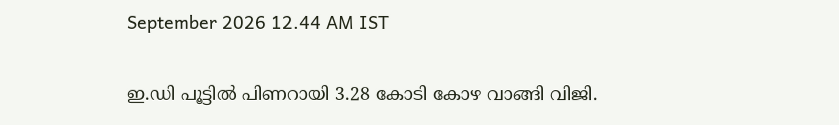September 2026 12.44 AM IST

ഇ.ഡി പൂട്ടിൽ പിണറായി 3.28 കോടി കോഴ വാങ്ങി വിജി.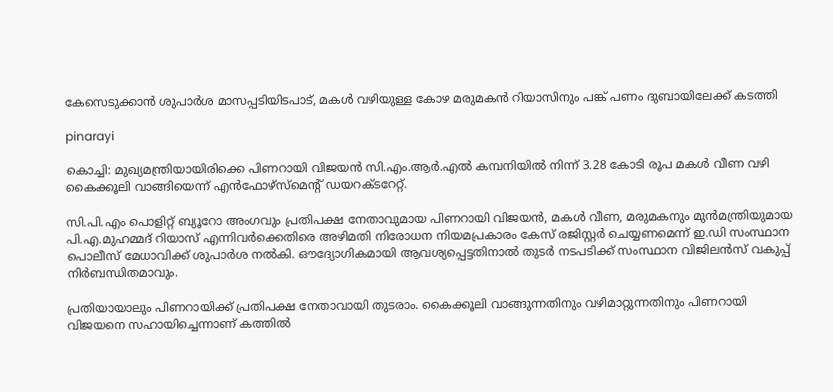കേസെടുക്കാൻ ശുപാർശ മാസപ്പടിയിടപാട്, മകൾ വഴിയുള്ള കോഴ മരുമകൻ റിയാസിനും പങ്ക് പണം ദുബായിലേക്ക് കടത്തി

pinarayi

കൊച്ചി: മുഖ്യമന്ത്രിയായിരിക്കെ പിണറായി വിജയൻ സി.എം.ആർ.എൽ കമ്പനിയിൽ നിന്ന് 3.28 കോടി രൂപ മകൾ വീണ വഴി കൈക്കൂലി വാങ്ങിയെന്ന് എൻഫോഴ്സ്‌മെന്റ് ഡയറക്‌ടറേറ്റ്.

സി.പി.എം പൊളിറ്റ് ബ്യൂറോ അംഗവും പ്രതിപക്ഷ നേതാവുമായ പിണറായി വിജയൻ, മകൾ വീണ, മരുമകനും മുൻമന്ത്രിയുമായ പി.എ.മുഹമ്മദ് റിയാസ് എന്നിവർക്കെതിരെ അഴിമതി നിരോധന നിയമപ്രകാരം കേസ് രജിസ്റ്റർ ചെയ്യണമെന്ന് ഇ.ഡി സംസ്ഥാന പൊലീസ് മേധാവിക്ക് ശുപാർശ നൽകി. ഔദ്യോഗികമായി ആവശ്യപ്പെട്ടതിനാൽ തുടർ നടപടിക്ക് സംസ്ഥാന വിജിലൻസ് വകുപ്പ് നിർബന്ധിതമാവും.

പ്രതിയായാലും പിണറായിക്ക് പ്രതിപക്ഷ നേതാവായി തുടരാം. കൈക്കൂലി വാങ്ങുന്നതിനും വഴിമാറ്റുന്നതിനും പിണറായി വിജയനെ സഹായിച്ചെന്നാണ് കത്തിൽ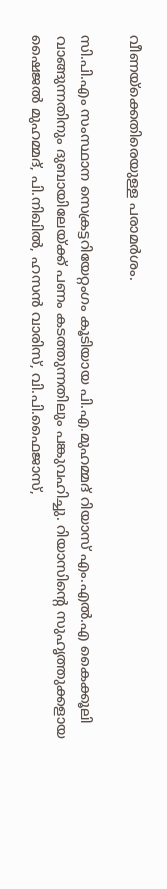വീണയ്‌ക്കെതിരെയുള്ള പരാമർശം.

സി.പി.എം സംസ്ഥാന സെക്രട്ടറിയേറ്റംഗം കൂടിയായ പി.എ.മുഹമ്മദ് റിയാസ് എം.എൽ.എ കൈക്കൂലി വാങ്ങുന്നതിനും ദുബായിലേയ്‌ക്ക് പണം കടത്തുന്നതിലും പങ്കുവഹിച്ചു. റിയാസിന്റെ സുഹൃത്തുക്കളായ ഷൈജൽ മുഹമ്മദ്, പി.നിഖിൽ, ഹസൻ വാരിസ്, വി.പി.ഫൈജാസ്,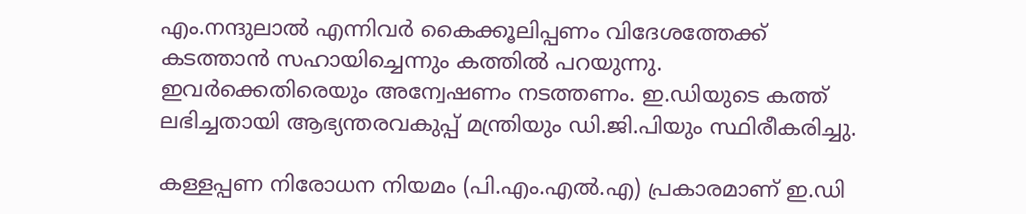എം.നന്ദുലാൽ എന്നിവർ കൈക്കൂലിപ്പണം വിദേശത്തേക്ക് കടത്താൻ സഹായിച്ചെന്നും കത്തിൽ പറയുന്നു. ഇവർക്കെതിരെയും അന്വേഷണം നടത്തണം. ഇ.ഡിയുടെ കത്ത് ലഭിച്ചതായി ആഭ്യന്തരവകുപ്പ് മന്ത്രിയും ഡി.ജി.പിയും സ്ഥിരീകരിച്ചു.

കള്ളപ്പണ നിരോധന നിയമം (പി.എം.എൽ.എ) പ്രകാരമാണ് ഇ.ഡി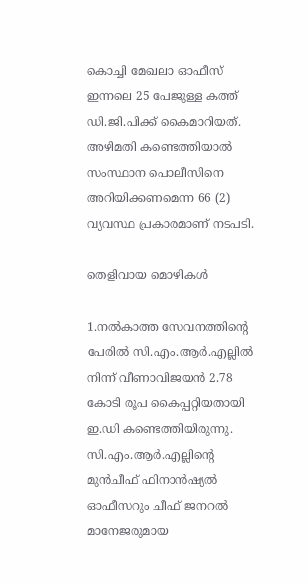കൊച്ചി മേഖലാ ഓഫീസ് ഇന്നലെ 25 പേജുള്ള കത്ത് ഡി.ജി.പിക്ക് കൈമാറിയത്. അഴിമതി കണ്ടെത്തിയാൽ സംസ്ഥാന പൊലീസിനെ അറിയിക്കണമെന്ന 66 (2) വ്യവസ്ഥ പ്രകാരമാണ് നടപടി.

തെളിവായ മൊഴികൾ

1.നൽകാത്ത സേവനത്തിന്റെ പേരിൽ സി.എം.ആർ.എല്ലിൽ നിന്ന് വീണാവിജയൻ 2.78 കോടി രൂപ കൈപ്പറ്റിയതായി ഇ.ഡി കണ്ടെത്തിയിരുന്നു. സി.എം.ആർ.എല്ലിന്റെ മുൻചീഫ് ഫിനാൻഷ്യൽ ഓഫീസറും ചീഫ് ജനറൽ മാനേജരുമായ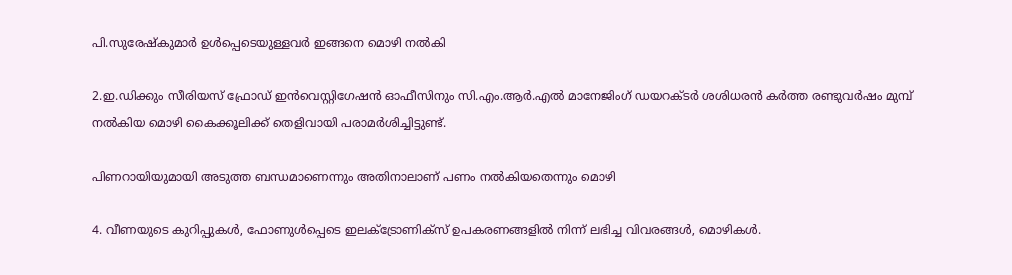പി.സുരേഷ്‌കുമാർ ഉൾപ്പെടെയുള്ളവർ ഇങ്ങനെ മൊഴി നൽകി

2.ഇ.ഡിക്കും സീരിയസ് ഫ്രോഡ് ഇൻവെസ്റ്റിഗേഷൻ ഓഫീസിനും സി.എം.ആർ.എൽ മാനേജിംഗ് ഡയറക്‌ടർ ശശിധരൻ കർത്ത രണ്ടുവർഷം മുമ്പ് നൽകിയ മൊഴി കൈക്കൂലിക്ക് തെളിവായി പരാമർശിച്ചിട്ടുണ്ട്.

പിണറായിയുമായി അടുത്ത ബന്ധമാണെന്നും അതിനാലാണ് പണം നൽകിയതെന്നും മൊഴി

4. വീണയുടെ കുറിപ്പുകൾ, ഫോണുൾപ്പെടെ ഇലക്ട്രോണിക്സ് ഉപകരണങ്ങളിൽ നിന്ന് ലഭിച്ച വിവരങ്ങൾ, മൊഴികൾ.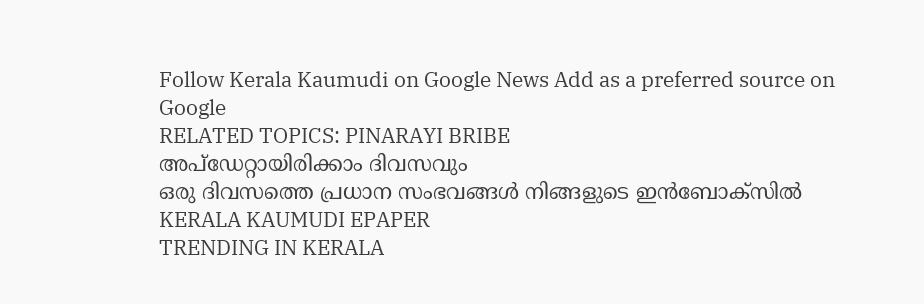Follow Kerala Kaumudi on Google News Add as a preferred source on Google
RELATED TOPICS: PINARAYI BRIBE
അപ്ഡേറ്റായിരിക്കാം ദിവസവും
ഒരു ദിവസത്തെ പ്രധാന സംഭവങ്ങൾ നിങ്ങളുടെ ഇൻബോക്സിൽ
KERALA KAUMUDI EPAPER
TRENDING IN KERALA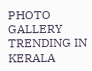PHOTO GALLERY
TRENDING IN KERALA